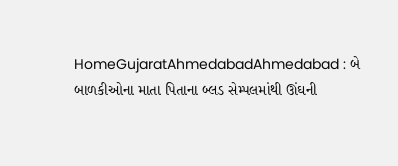HomeGujaratAhmedabadAhmedabad : બે બાળકીઓના માતા પિતાના બ્લડ સેમ્પલમાંથી ઊંઘની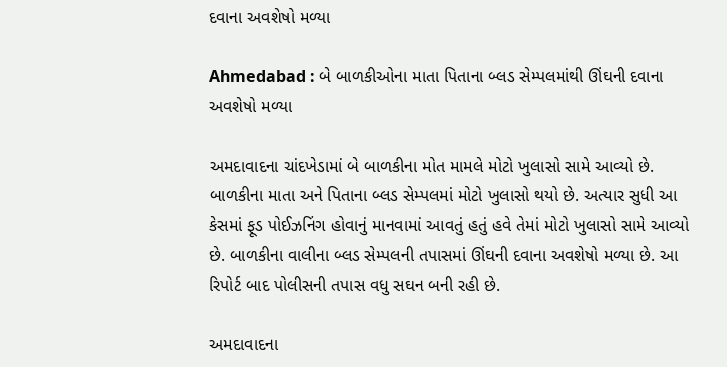દવાના અવશેષો મળ્યા

Ahmedabad : બે બાળકીઓના માતા પિતાના બ્લડ સેમ્પલમાંથી ઊંઘની દવાના અવશેષો મળ્યા

અમદાવાદના ચાંદખેડામાં બે બાળકીના મોત મામલે મોટો ખુલાસો સામે આવ્યો છે. બાળકીના માતા અને પિતાના બ્લડ સેમ્પલમાં મોટો ખુલાસો થયો છે. અત્યાર સુધી આ કેસમાં ફૂડ પોઈઝનિંગ હોવાનું માનવામાં આવતું હતું હવે તેમાં મોટો ખુલાસો સામે આવ્યો છે. બાળકીના વાલીના બ્લડ સેમ્પલની તપાસમાં ઊંઘની દવાના અવશેષો મળ્યા છે. આ રિપોર્ટ બાદ પોલીસની તપાસ વધુ સઘન બની રહી છે.

અમદાવાદના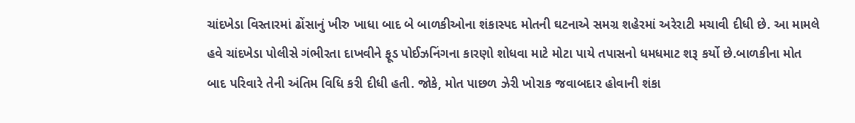ચાંદખેડા વિસ્તારમાં ઢોંસાનું ખીરુ ખાધા બાદ બે બાળકીઓના શંકાસ્પદ મોતની ઘટનાએ સમગ્ર શહેરમાં અરેરાટી મચાવી દીધી છે. આ મામલે હવે ચાંદખેડા પોલીસે ગંભીરતા દાખવીને ફૂડ પોઈઝનિંગના કારણો શોધવા માટે મોટા પાયે તપાસનો ધમધમાટ શરૂ કર્યો છે.બાળકીના મોત બાદ પરિવારે તેની અંતિમ વિધિ કરી દીધી હતી. જોકે, મોત પાછળ ઝેરી ખોરાક જવાબદાર હોવાની શંકા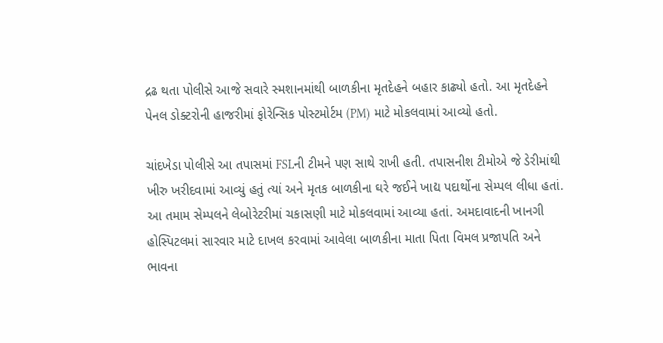દ્રઢ થતા પોલીસે આજે સવારે સ્મશાનમાંથી બાળકીના મૃતદેહને બહાર કાઢ્યો હતો. આ મૃતદેહને પેનલ ડોક્ટરોની હાજરીમાં ફોરેન્સિક પોસ્ટમોર્ટમ (PM) માટે મોકલવામાં આવ્યો હતો.

ચાંદખેડા પોલીસે આ તપાસમાં FSLની ટીમને પણ સાથે રાખી હતી. તપાસનીશ ટીમોએ જે ડેરીમાંથી ખીરુ ખરીદવામાં આવ્યું હતું ત્યાં અને મૃતક બાળકીના ઘરે જઈને ખાદ્ય પદાર્થોના સેમ્પલ લીધા હતાં. આ તમામ સેમ્પલને લેબોરેટરીમાં ચકાસણી માટે મોકલવામાં આવ્યા હતાં. અમદાવાદની ખાનગી હોસ્પિટલમાં સારવાર માટે દાખલ કરવામાં આવેલા બાળકીના માતા પિતા વિમલ પ્રજાપતિ અને ભાવના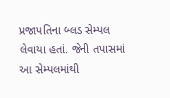પ્રજાપતિના બ્લડ સેમ્પલ લેવાયા હતાં. જેની તપાસમાં આ સેમ્પલમાંથી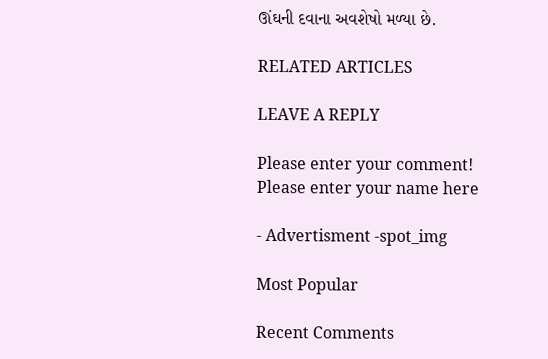ઊંઘની દવાના અવશેષો મળ્યા છે.

RELATED ARTICLES

LEAVE A REPLY

Please enter your comment!
Please enter your name here

- Advertisment -spot_img

Most Popular

Recent Comments